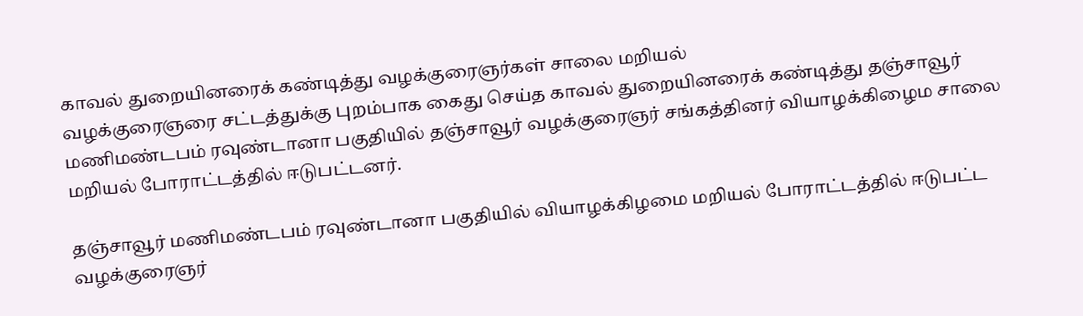காவல் துறையினரைக் கண்டித்து வழக்குரைஞர்கள் சாலை மறியல்
வழக்குரைஞரை சட்டத்துக்கு புறம்பாக கைது செய்த காவல் துறையினரைக் கண்டித்து தஞ்சாவூர் மணிமண்டபம் ரவுண்டானா பகுதியில் தஞ்சாவூர் வழக்குரைஞர் சங்கத்தினர் வியாழக்கிழைம சாலை மறியல் போராட்டத்தில் ஈடுபட்டனர்.

தஞ்சாவூர் மணிமண்டபம் ரவுண்டானா பகுதியில் வியாழக்கிழமை மறியல் போராட்டத்தில் ஈடுபட்ட வழக்குரைஞர்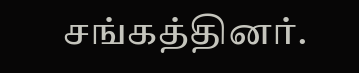சங்கத்தினர்.